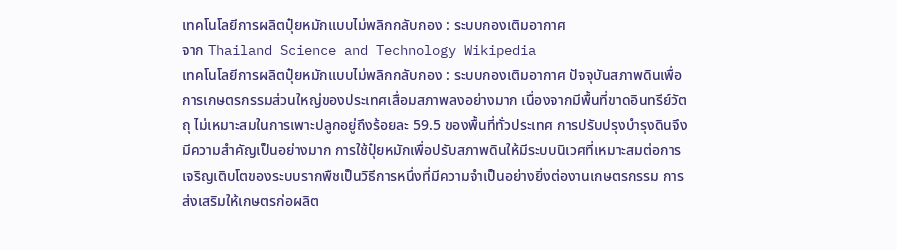เทคโนโลยีการผลิตปุ๋ยหมักแบบไม่พลิกกลับกอง : ระบบกองเติมอากาศ
จาก Thailand Science and Technology Wikipedia
เทคโนโลยีการผลิตปุ๋ยหมักแบบไม่พลิกกลับกอง : ระบบกองเติมอากาศ ปัจจุบันสภาพดินเพื่อการเกษตรกรรมส่วนใหญ่ของประเทศเสื่อมสภาพลงอย่างมาก เนื่องจากมีพื้นที่ขาดอินทรีย์วัตถุ ไม่เหมาะสมในการเพาะปลูกอยู่ถึงร้อยละ 59.5 ของพื้นที่ทั่วประเทศ การปรับปรุงบำรุงดินจึงมีความสำคัญเป็นอย่างมาก การใช้ปุ๋ยหมักเพื่อปรับสภาพดินให้มีระบบนิเวศที่เหมาะสมต่อการเจริญเติบโตของระบบรากพืชเป็นวิธีการหนึ่งที่มีความจำเป็นอย่างยิ่งต่องานเกษตรกรรม การส่งเสริมให้เกษตรก่อผลิต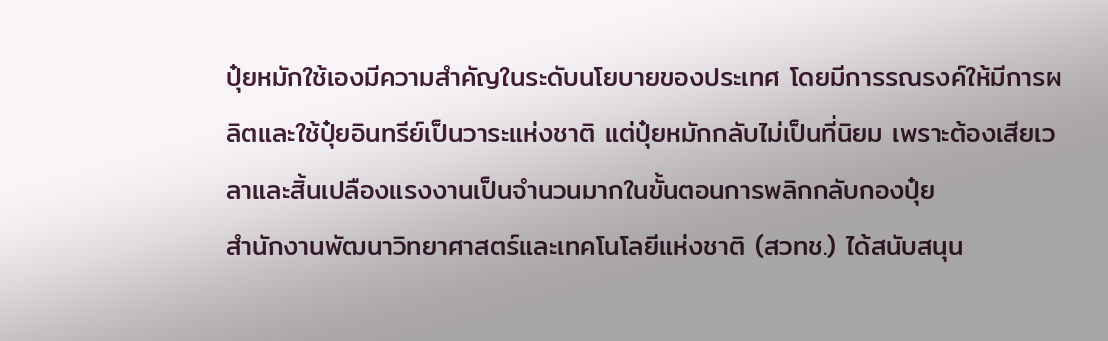ปุ๋ยหมักใช้เองมีความสำคัญในระดับนโยบายของประเทศ โดยมีการรณรงค์ให้มีการผลิตและใช้ปุ๋ยอินทรีย์เป็นวาระแห่งชาติ แต่ปุ๋ยหมักกลับไม่เป็นที่นิยม เพราะต้องเสียเวลาและสิ้นเปลืองแรงงานเป็นจำนวนมากในขั้นตอนการพลิกกลับกองปุ๋ย
สำนักงานพัฒนาวิทยาศาสตร์และเทคโนโลยีแห่งชาติ (สวทช.) ได้สนับสนุน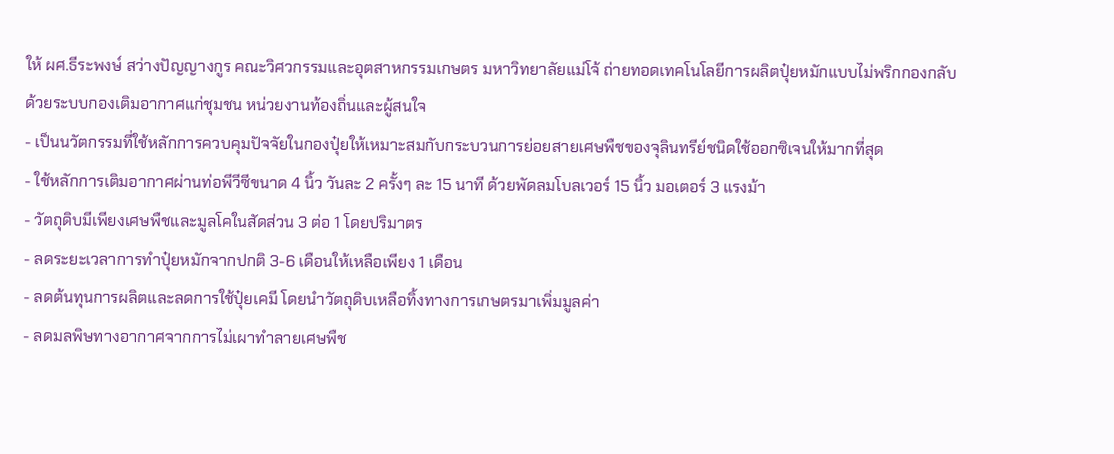ให้ ผศ.ธีระพงษ์ สว่างปัญญางกูร คณะวิศวกรรมและอุตสาหกรรมเกษตร มหาวิทยาลัยแม่โจ้ ถ่ายทอดเทคโนโลยีการผลิตปุ๋ยหมักแบบไม่พริกกองกลับด้วยระบบกองเติมอากาศแก่ชุมชน หน่วยงานท้องถิ่นและผู้สนใจ
- เป็นนวัตกรรมที่ใช้หลักการควบคุมปัจจัยในกองปุ๋ยให้เหมาะสมกับกระบวนการย่อยสายเศษพืชของจุลินทรีย์ชนิดใช้ออกซิเจนให้มากที่สุด
- ใช้หลักการเติมอากาศผ่านท่อพีวีซีขนาด 4 นิ้ว วันละ 2 ครั้งๆ ละ 15 นาที ด้วยพัดลมโบลเวอร์ 15 นิ้ว มอเตอร์ 3 แรงม้า
- วัตถุดิบมีเพียงเศษพืชและมูลโคในสัดส่วน 3 ต่อ 1 โดยปริมาตร
- ลดระยะเวลาการทำปุ๋ยหมักจากปกติ 3-6 เดือนให้เหลือเพียง 1 เดือน
- ลดต้นทุนการผลิตและลดการใช้ปุ๋ยเคมี โดยนำวัตถุดิบเหลือทิ้งทางการเกษตรมาเพิ่มมูลค่า
- ลดมลพิษทางอากาศจากการไม่เผาทำลายเศษพืช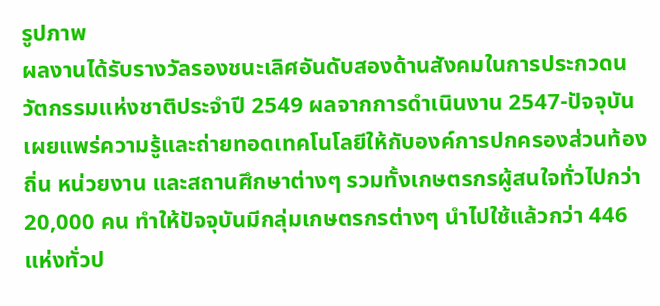รูปภาพ
ผลงานได้รับรางวัลรองชนะเลิศอันดับสองด้านสังคมในการประกวดนวัตกรรมแห่งชาติประจำปี 2549 ผลจากการดำเนินงาน 2547-ปัจจุบัน เผยแพร่ความรู้และถ่ายทอดเทคโนโลยีให้กับองค์การปกครองส่วนท้องถิ่น หน่วยงาน และสถานศึกษาต่างๆ รวมทั้งเกษตรกรผู้สนใจทั่วไปกว่า 20,000 คน ทำให้ปัจจุบันมีกลุ่มเกษตรกรต่างๆ นำไปใช้แล้วกว่า 446 แห่งทั่วป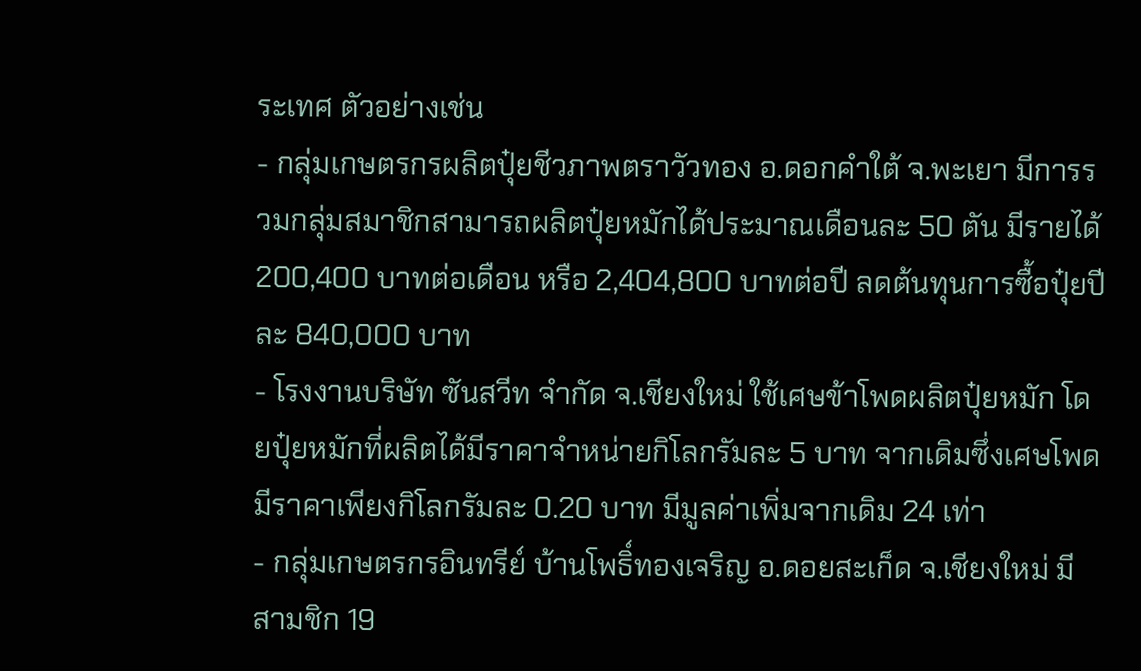ระเทศ ตัวอย่างเช่น
- กลุ่มเกษตรกรผลิตปุ๋ยชีวภาพตราวัวทอง อ.ดอกคำใต้ จ.พะเยา มีการรวมกลุ่มสมาชิกสามารถผลิตปุ๋ยหมักได้ประมาณเดือนละ 50 ตัน มีรายได้ 200,400 บาทต่อเดือน หรือ 2,404,800 บาทต่อปี ลดต้นทุนการซื้อปุ๋ยปีละ 840,000 บาท
- โรงงานบริษัท ซันสวีท จำกัด จ.เชียงใหม่ ใช้เศษข้าโพดผลิตปุ๋ยหมัก โดยปุ๋ยหมักที่ผลิตได้มีราคาจำหน่ายกิโลกรัมละ 5 บาท จากเดิมซึ่งเศษโพดมีราคาเพียงกิโลกรัมละ 0.20 บาท มีมูลค่าเพิ่มจากเดิม 24 เท่า
- กลุ่มเกษตรกรอินทรีย์ บ้านโพธิ์ทองเจริญ อ.ดอยสะเก็ด จ.เชียงใหม่ มีสามชิก 19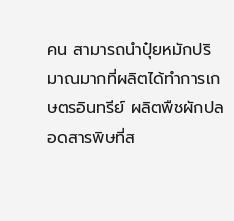คน สามารถนำปุ๋ยหมักปริมาณมากที่ผลิตได้ทำการเกษตรอินทรีย์ ผลิตพืชผักปลอดสารพิษที่ส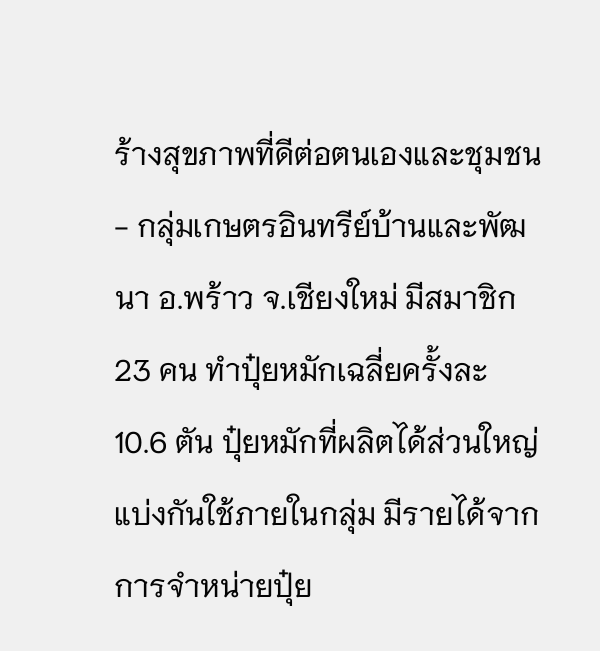ร้างสุขภาพที่ดีต่อตนเองและชุมชน
- กลุ่มเกษตรอินทรีย์บ้านและพัฒนา อ.พร้าว จ.เชียงใหม่ มีสมาชิก 23 คน ทำปุ๋ยหมักเฉลี่ยครั้งละ 10.6 ตัน ปุ๋ยหมักที่ผลิตได้ส่วนใหญ่แบ่งกันใช้ภายในกลุ่ม มีรายได้จากการจำหน่ายปุ๋ย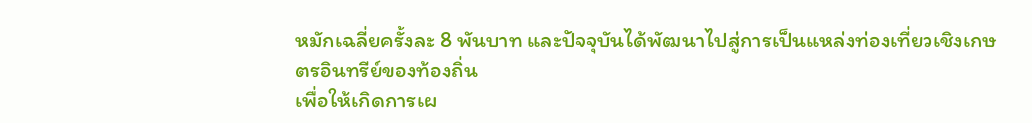หมักเฉลี่ยครั้งละ 8 พันบาท และปัจจุบันได้พัฒนาไปสู่การเป็นแหล่งท่องเที่ยวเชิงเกษตรอินทรีย์ของท้องถิ่น
เพื่อให้เกิดการเผ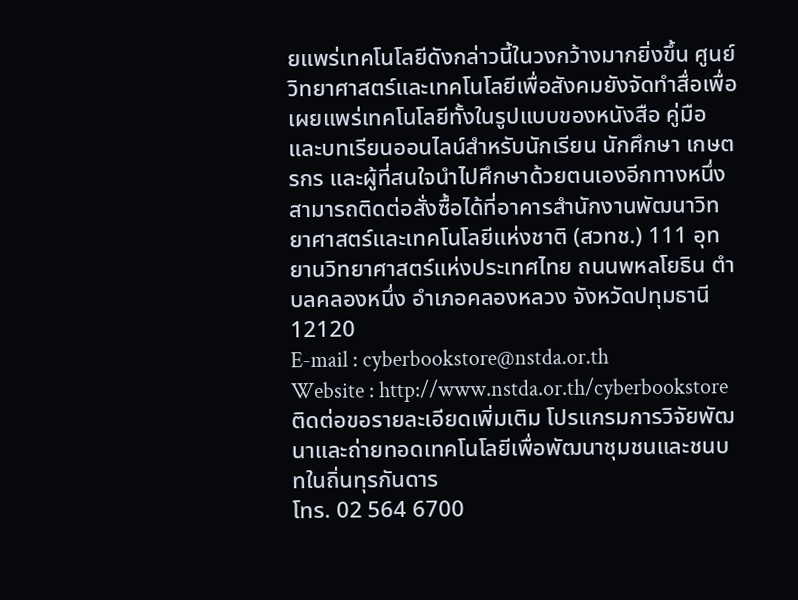ยแพร่เทคโนโลยีดังกล่าวนี้ในวงกว้างมากยิ่งขึ้น ศูนย์วิทยาศาสตร์และเทคโนโลยีเพื่อสังคมยังจัดทำสื่อเพื่อเผยแพร่เทคโนโลยีทั้งในรูปแบบของหนังสือ คู่มือ และบทเรียนออนไลน์สำหรับนักเรียน นักศึกษา เกษตรกร และผู้ที่สนใจนำไปศึกษาด้วยตนเองอีกทางหนึ่ง สามารถติดต่อสั่งซื้อได้ที่อาคารสำนักงานพัฒนาวิทยาศาสตร์และเทคโนโลยีแห่งชาติ (สวทช.) 111 อุทยานวิทยาศาสตร์แห่งประเทศไทย ถนนพหลโยธิน ตำบลคลองหนึ่ง อำเภอคลองหลวง จังหวัดปทุมธานี 12120
E-mail : cyberbookstore@nstda.or.th
Website : http://www.nstda.or.th/cyberbookstore
ติดต่อขอรายละเอียดเพิ่มเติม โปรแกรมการวิจัยพัฒนาและถ่ายทอดเทคโนโลยีเพื่อพัฒนาชุมชนและชนบทในถิ่นทุรกันดาร
โทร. 02 564 6700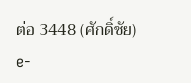ต่อ 3448 (ศักดิ์ชัย) e-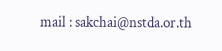mail : sakchai@nstda.or.th